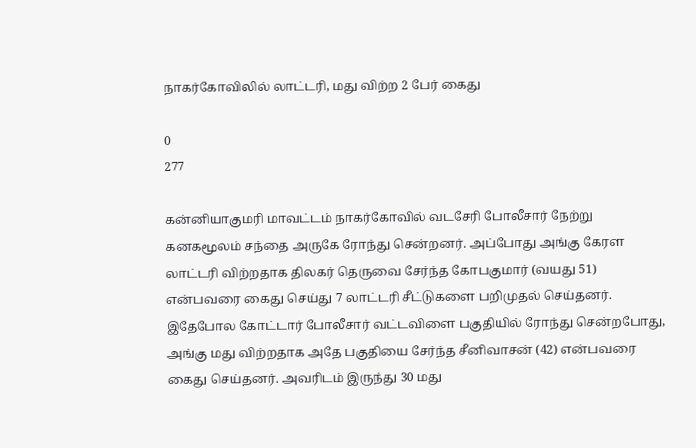நாகர்கோவிலில் லாட்டரி, மது விற்ற 2 பேர் கைது

0
277

கன்னியாகுமரி மாவட்டம் நாகர்கோவில் வடசேரி போலீசார் நேற்று கனகமூலம் சந்தை அருகே ரோந்து சென்றனர். அப்போது அங்கு கேரள லாட்டரி விற்றதாக திலகர் தெருவை சேர்ந்த கோபகுமார் (வயது 51) என்பவரை கைது செய்து 7 லாட்டரி சீட்டுகளை பறிமுதல் செய்தனர். இதேபோல கோட்டார் போலீசார் வட்டவிளை பகுதியில் ரோந்து சென்றபோது, அங்கு மது விற்றதாக அதே பகுதியை சேர்ந்த சீனிவாசன் (42) என்பவரை கைது செய்தனர். அவரிடம் இருந்து 30 மது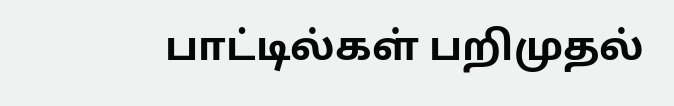பாட்டில்கள் பறிமுதல்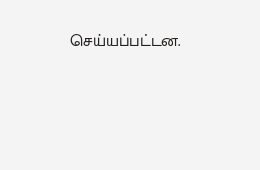செய்யப்பட்டன.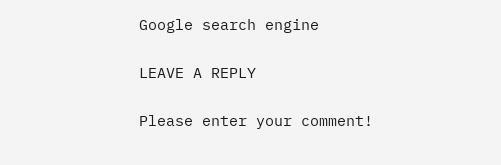Google search engine

LEAVE A REPLY

Please enter your comment!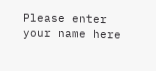Please enter your name here